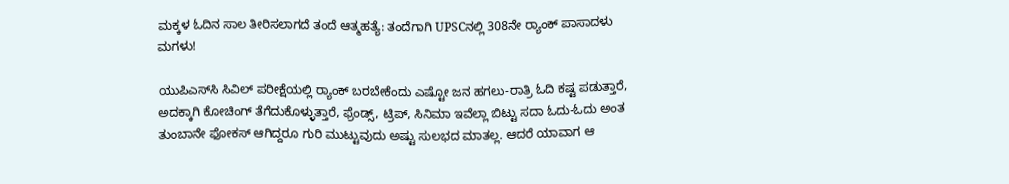ಮಕ್ಕಳ ಓದಿನ ಸಾಲ ತೀರಿಸಲಾಗದೆ ತಂದೆ ಆತ್ಮಹತ್ಯೆ: ತಂದೆಗಾಗಿ UPSCನಲ್ಲಿ 308ನೇ ರ‍್ಯಾಂಕ್‌ ಪಾಸಾದಳು ಮಗಳು!

ಯುಪಿಎಸ್‌ಸಿ ಸಿವಿಲ್ ಪರೀಕ್ಷೆಯಲ್ಲಿ ರ‍್ಯಾಂಕ್‌ ಬರಬೇಕೆಂದು ಎಷ್ಟೋ ಜನ ಹಗಲು-ರಾತ್ರಿ ಓದಿ ಕಷ್ಟ ಪಡುತ್ತಾರೆ, ಅದಕ್ಕಾಗಿ ಕೋಚಿಂಗ್‌ ತೆಗೆದುಕೊಳ್ಳುತ್ತಾರೆ, ಫ್ರೆಂಡ್ಸ್‌, ಟ್ರಿಪ್, ಸಿನಿಮಾ ಇವೆಲ್ಲಾ ಬಿಟ್ಟು ಸದಾ ಓದು-ಓದು ಅಂತ ತುಂಬಾನೇ ಫೋಕಸ್‌ ಆಗಿದ್ದರೂ ಗುರಿ ಮುಟ್ಟುವುದು ಅಷ್ಟು ಸುಲಭದ ಮಾತಲ್ಲ. ಆದರೆ ಯಾವಾಗ ಆ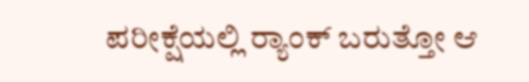ಪರೀಕ್ಷೆಯಲ್ಲಿ ರ‍್ಯಾಂಕ್ ಬರುತ್ತೋ ಆ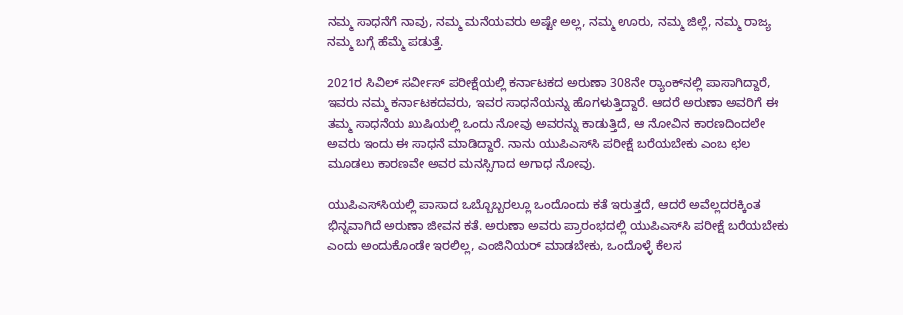ನಮ್ಮ ಸಾಧನೆಗೆ ನಾವು, ನಮ್ಮ ಮನೆಯವರು ಅಷ್ಟೇ ಅಲ್ಲ, ನಮ್ಮ ಊರು, ನಮ್ಮ ಜಿಲ್ಲೆ, ನಮ್ಮ ರಾಜ್ಯ ನಮ್ಮ ಬಗ್ಗೆ ಹೆಮ್ಮೆ ಪಡುತ್ತೆ.

2021ರ ಸಿವಿಲ್‌ ಸರ್ವೀಸ್‌ ಪರೀಕ್ಷೆಯಲ್ಲಿ ಕರ್ನಾಟಕದ ಅರುಣಾ 308ನೇ ರ‍್ಯಾಂಕ್‌ನಲ್ಲಿ ಪಾಸಾಗಿದ್ದಾರೆ, ಇವರು ನಮ್ಮ ಕರ್ನಾಟಕದವರು, ಇವರ ಸಾಧನೆಯನ್ನು ಹೊಗಳುತ್ತಿದ್ದಾರೆ. ಆದರೆ ಅರುಣಾ ಅವರಿಗೆ ಈ ತಮ್ಮ ಸಾಧನೆಯ ಖುಷಿಯಲ್ಲಿ ಒಂದು ನೋವು ಅವರನ್ನು ಕಾಡುತ್ತಿದೆ, ಆ ನೋವಿನ ಕಾರಣದಿಂದಲೇ ಅವರು ಇಂದು ಈ ಸಾಧನೆ ಮಾಡಿದ್ದಾರೆ. ನಾನು ಯುಪಿಎಸ್‌ಸಿ ಪರೀಕ್ಷೆ ಬರೆಯಬೇಕು ಎಂಬ ಛಲ ಮೂಡಲು ಕಾರಣವೇ ಅವರ ಮನಸ್ಸಿಗಾದ ಅಗಾಧ ನೋವು.

ಯುಪಿಎಸ್‌ಸಿಯಲ್ಲಿ ಪಾಸಾದ ಒಬ್ಬೊಬ್ಬರಲ್ಲೂ ಒಂದೊಂದು ಕತೆ ಇರುತ್ತದೆ, ಆದರೆ ಅವೆಲ್ಲದರಕ್ಕಿಂತ ಭಿನ್ನವಾಗಿದೆ ಅರುಣಾ ಜೀವನ ಕತೆ. ಅರುಣಾ ಅವರು ಪ್ರಾರಂಭದಲ್ಲಿ ಯುಪಿಎಸ್‌ಸಿ ಪರೀಕ್ಷೆ ಬರೆಯಬೇಕು ಎಂದು ಅಂದುಕೊಂಡೇ ಇರಲಿಲ್ಲ, ಎಂಜಿನಿಯರ್‌ ಮಾಡಬೇಕು, ಒಂದೊಳ್ಳೆ ಕೆಲಸ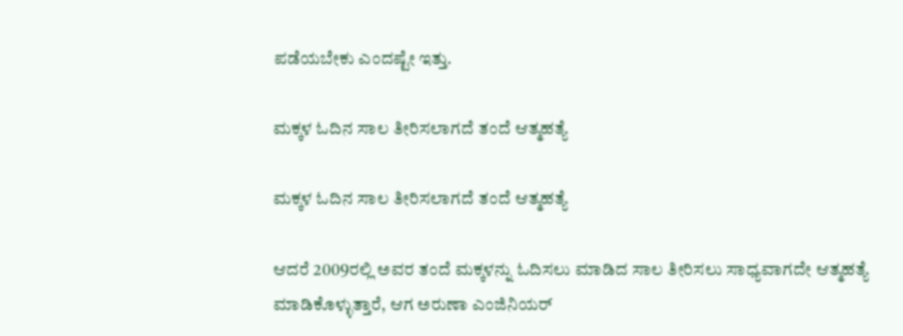ಪಡೆಯಬೇಕು ಎಂದಷ್ಟೇ ಇತ್ತು.

ಮಕ್ಕಳ ಓದಿನ ಸಾಲ ತೀರಿಸಲಾಗದೆ ತಂದೆ ಆತ್ಮಹತ್ಯೆ

ಮಕ್ಕಳ ಓದಿನ ಸಾಲ ತೀರಿಸಲಾಗದೆ ತಂದೆ ಆತ್ಮಹತ್ಯೆ

ಆದರೆ 2009ರಲ್ಲಿ ಅವರ ತಂದೆ ಮಕ್ಕಳನ್ನು ಓದಿಸಲು ಮಾಡಿದ ಸಾಲ ತೀರಿಸಲು ಸಾಧ್ಯವಾಗದೇ ಆತ್ಮಹತ್ಯೆ ಮಾಡಿಕೊಳ್ಳುತ್ತಾರೆ, ಆಗ ಅರುಣಾ ಎಂಜಿನಿಯರ್‌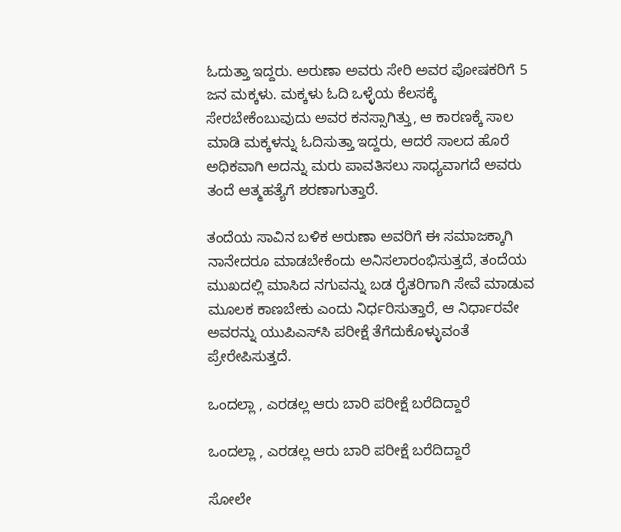ಓದುತ್ತಾ ಇದ್ದರು. ಅರುಣಾ ಅವರು ಸೇರಿ ಅವರ ಪೋಷಕರಿಗೆ 5 ಜನ ಮಕ್ಕಳು. ಮಕ್ಕಳು ಓದಿ ಒಳ್ಳೆಯ ಕೆಲಸಕ್ಕೆ ಸೇರಬೇಕೆಂಬುವುದು ಅವರ ಕನಸ್ಸಾಗಿತ್ತು, ಆ ಕಾರಣಕ್ಕೆ ಸಾಲ ಮಾಡಿ ಮಕ್ಕಳನ್ನು ಓದಿಸುತ್ತಾ ಇದ್ದರು, ಆದರೆ ಸಾಲದ ಹೊರೆ ಅಧಿಕವಾಗಿ ಅದನ್ನು ಮರು ಪಾವತಿಸಲು ಸಾಧ್ಯವಾಗದೆ ಅವರು ತಂದೆ ಆತ್ಮಹತ್ಯೆಗೆ ಶರಣಾಗುತ್ತಾರೆ.

ತಂದೆಯ ಸಾವಿನ ಬಳಿಕ ಅರುಣಾ ಅವರಿಗೆ ಈ ಸಮಾಜಕ್ಕಾಗಿ ನಾನೇದರೂ ಮಾಡಬೇಕೆಂದು ಅನಿಸಲಾರಂಭಿಸುತ್ತದೆ, ತಂದೆಯ ಮುಖದಲ್ಲಿ ಮಾಸಿದ ನಗುವನ್ನು ಬಡ ರೈತರಿಗಾಗಿ ಸೇವೆ ಮಾಡುವ ಮೂಲಕ ಕಾಣಬೇಕು ಎಂದು ನಿರ್ಧರಿಸುತ್ತಾರೆ, ಆ ನಿರ್ಧಾರವೇ ಅವರನ್ನು ಯುಪಿಎಸ್‌ಸಿ ಪರೀಕ್ಷೆ ತೆಗೆದುಕೊಳ್ಳುವಂತೆ ಪ್ರೇರೇಪಿಸುತ್ತದೆ.

ಒಂದಲ್ಲಾ , ಎರಡಲ್ಲ ಆರು ಬಾರಿ ಪರೀಕ್ಷೆ ಬರೆದಿದ್ದಾರೆ

ಒಂದಲ್ಲಾ , ಎರಡಲ್ಲ ಆರು ಬಾರಿ ಪರೀಕ್ಷೆ ಬರೆದಿದ್ದಾರೆ

ಸೋಲೇ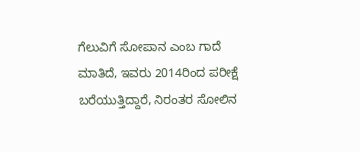ಗೆಲುವಿಗೆ ಸೋಪಾನ ಎಂಬ ಗಾದೆ ಮಾತಿದೆ, ಇವರು 2014ರಿಂದ ಪರೀಕ್ಷೆ ಬರೆಯುತ್ತಿದ್ದಾರೆ, ನಿರಂತರ ಸೋಲಿನ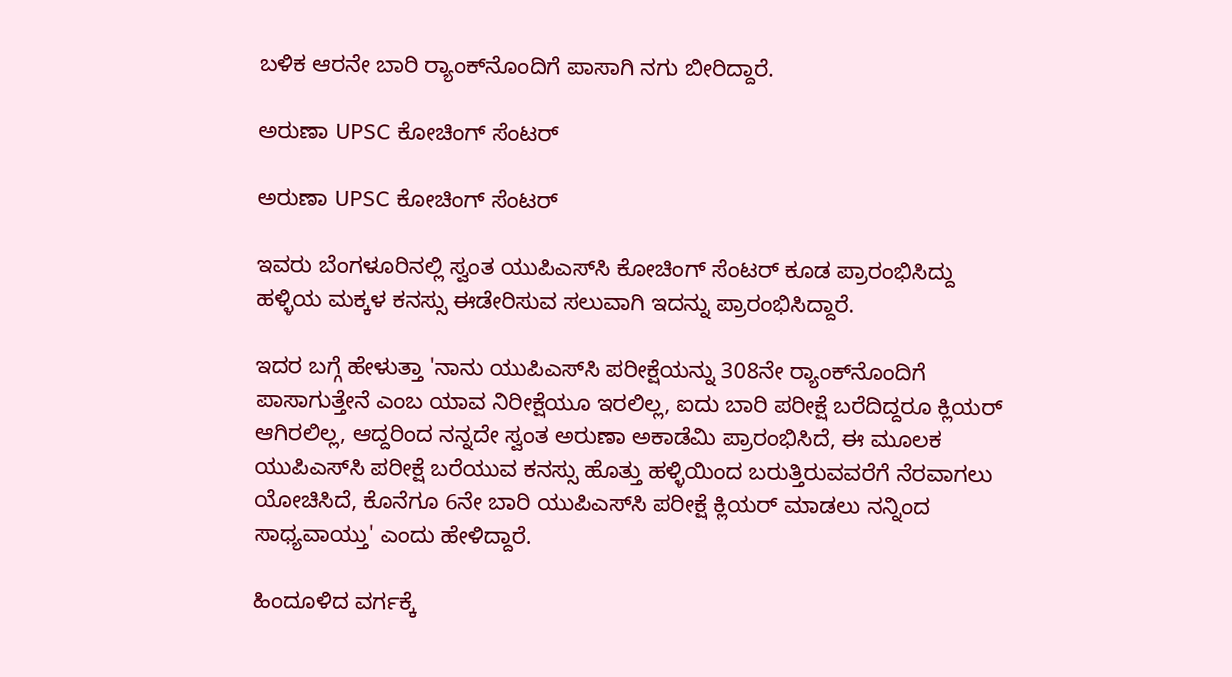ಬಳಿಕ ಆರನೇ ಬಾರಿ ರ‍್ಯಾಂಕ್‌ನೊಂದಿಗೆ ಪಾಸಾಗಿ ನಗು ಬೀರಿದ್ದಾರೆ.

ಅರುಣಾ UPSC ಕೋಚಿಂಗ್‌ ಸೆಂಟರ್

ಅರುಣಾ UPSC ಕೋಚಿಂಗ್‌ ಸೆಂಟರ್

ಇವರು ಬೆಂಗಳೂರಿನಲ್ಲಿ ಸ್ವಂತ ಯುಪಿಎಸ್‌ಸಿ ಕೋಚಿಂಗ್ ಸೆಂಟರ್ ಕೂಡ ಪ್ರಾರಂಭಿಸಿದ್ದು ಹಳ್ಳಿಯ ಮಕ್ಕಳ ಕನಸ್ಸು ಈಡೇರಿಸುವ ಸಲುವಾಗಿ ಇದನ್ನು ಪ್ರಾರಂಭಿಸಿದ್ದಾರೆ.

ಇದರ ಬಗ್ಗೆ ಹೇಳುತ್ತಾ 'ನಾನು ಯುಪಿಎಸ್‌ಸಿ ಪರೀಕ್ಷೆಯನ್ನು 308ನೇ ರ‍್ಯಾಂಕ್‌ನೊಂದಿಗೆ ಪಾಸಾಗುತ್ತೇನೆ ಎಂಬ ಯಾವ ನಿರೀಕ್ಷೆಯೂ ಇರಲಿಲ್ಲ, ಐದು ಬಾರಿ ಪರೀಕ್ಷೆ ಬರೆದಿದ್ದರೂ ಕ್ಲಿಯರ್ ಆಗಿರಲಿಲ್ಲ, ಆದ್ದರಿಂದ ನನ್ನದೇ ಸ್ವಂತ ಅರುಣಾ ಅಕಾಡೆಮಿ ಪ್ರಾರಂಭಿಸಿದೆ, ಈ ಮೂಲಕ ಯುಪಿಎಸ್‌ಸಿ ಪರೀಕ್ಷೆ ಬರೆಯುವ ಕನಸ್ಸು ಹೊತ್ತು ಹಳ್ಳಿಯಿಂದ ಬರುತ್ತಿರುವವರೆಗೆ ನೆರವಾಗಲು ಯೋಚಿಸಿದೆ, ಕೊನೆಗೂ 6ನೇ ಬಾರಿ ಯುಪಿಎಸ್‌ಸಿ ಪರೀಕ್ಷೆ ಕ್ಲಿಯರ್ ಮಾಡಲು ನನ್ನಿಂದ ಸಾಧ್ಯವಾಯ್ತು' ಎಂದು ಹೇಳಿದ್ದಾರೆ.

ಹಿಂದೂಳಿದ ವರ್ಗಕ್ಕೆ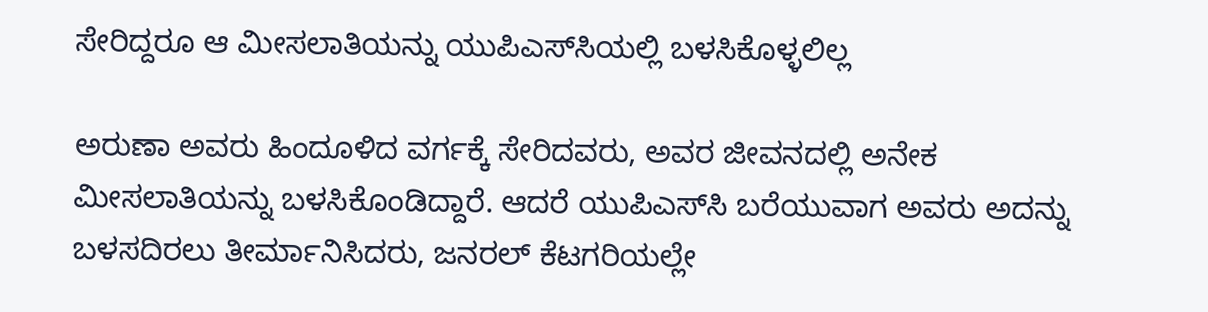ಸೇರಿದ್ದರೂ ಆ ಮೀಸಲಾತಿಯನ್ನು ಯುಪಿಎಸ್‌ಸಿಯಲ್ಲಿ ಬಳಸಿಕೊಳ್ಳಲಿಲ್ಲ

ಅರುಣಾ ಅವರು ಹಿಂದೂಳಿದ ವರ್ಗಕ್ಕೆ ಸೇರಿದವರು, ಅವರ ಜೀವನದಲ್ಲಿ ಅನೇಕ ಮೀಸಲಾತಿಯನ್ನು ಬಳಸಿಕೊಂಡಿದ್ದಾರೆ. ಆದರೆ ಯುಪಿಎಸ್‌ಸಿ ಬರೆಯುವಾಗ ಅವರು ಅದನ್ನು ಬಳಸದಿರಲು ತೀರ್ಮಾನಿಸಿದರು, ಜನರಲ್‌ ಕೆಟಗರಿಯಲ್ಲೇ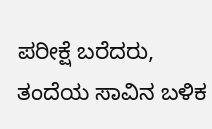ಪರೀಕ್ಷೆ ಬರೆದರು, ತಂದೆಯ ಸಾವಿನ ಬಳಿಕ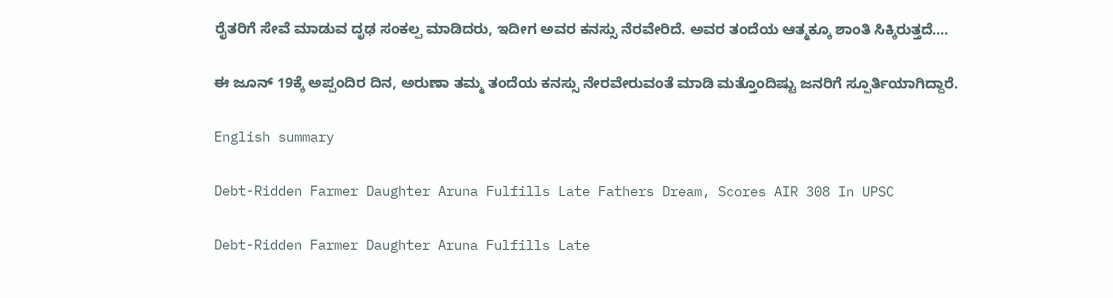ರೈತರಿಗೆ ಸೇವೆ ಮಾಡುವ ದೃಢ ಸಂಕಲ್ಪ ಮಾಡಿದರು, ಇದೀಗ ಅವರ ಕನಸ್ಸು ನೆರವೇರಿದೆ. ಅವರ ತಂದೆಯ ಆತ್ಮಕ್ಕೂ ಶಾಂತಿ ಸಿಕ್ಕಿರುತ್ತದೆ....

ಈ ಜೂನ್ 19ಕ್ಕೆ ಅಪ್ಪಂದಿರ ದಿನ, ಅರುಣಾ ತಮ್ಮ ತಂದೆಯ ಕನಸ್ಸು ನೇರವೇರುವಂತೆ ಮಾಡಿ ಮತ್ತೊಂದಿಷ್ಟು ಜನರಿಗೆ ಸ್ಪೂರ್ತಿಯಾಗಿದ್ದಾರೆ.

English summary

Debt-Ridden Farmer Daughter Aruna Fulfills Late Fathers Dream, Scores AIR 308 In UPSC

Debt-Ridden Farmer Daughter Aruna Fulfills Late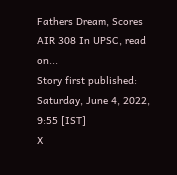Fathers Dream, Scores AIR 308 In UPSC, read on...
Story first published: Saturday, June 4, 2022, 9:55 [IST]
X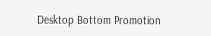Desktop Bottom Promotion